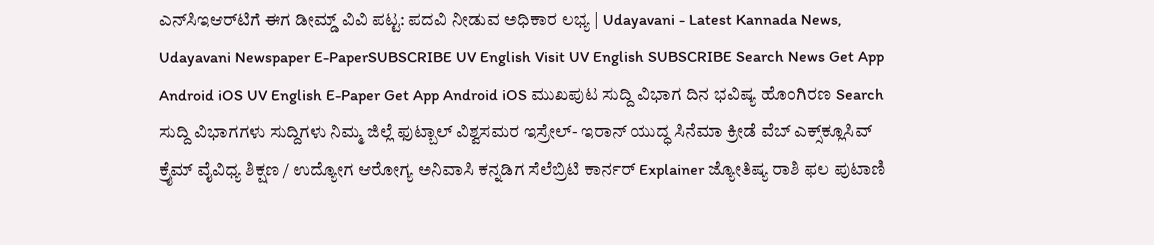ಎನ್‌ಸಿಇಆರ್‌ಟಿಗೆ ಈಗ ಡೀಮ್ಡ್‌ ವಿವಿ ಪಟ್ಟ: ಪದವಿ ನೀಡುವ ಅಧಿಕಾರ ಲಭ್ಯ | Udayavani - Latest Kannada News, Udayavani Newspaper E-PaperSUBSCRIBE UV English Visit UV English SUBSCRIBE Search News Get App Android iOS UV English E-Paper Get App Android iOS ಮುಖಪುಟ ಸುದ್ದಿ ವಿಭಾಗ ದಿನ ಭವಿಷ್ಯ ಹೊಂಗಿರಣ Search ಸುದ್ದಿ ವಿಭಾಗಗಳು ಸುದ್ದಿಗಳು ನಿಮ್ಮ ಜಿಲ್ಲೆ ಫುಟ್ಬಾಲ್‌ ವಿಶ್ವಸಮರ ಇಸ್ರೇಲ್- ಇರಾನ್‌ ಯುದ್ಧ ಸಿನೆಮಾ ಕ್ರೀಡೆ ವೆಬ್ ಎಕ್ಸ್‌ಕ್ಲೂಸಿವ್ ಕ್ರೈಮ್ ವೈವಿಧ್ಯ ಶಿಕ್ಷಣ / ಉದ್ಯೋಗ ಆರೋಗ್ಯ ಅನಿವಾಸಿ ಕನ್ನಡಿಗ ಸೆಲೆಬ್ರಿಟಿ ಕಾರ್ನರ್‌ Explainer ಜ್ಯೋತಿಷ್ಯ ರಾಶಿ ಫಲ ಪುಟಾಣಿ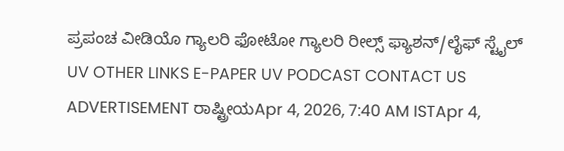ಪ್ರಪಂಚ ವೀಡಿಯೊ ಗ್ಯಾಲರಿ ಫೋಟೋ ಗ್ಯಾಲರಿ ರೀಲ್ಸ್ ಫ್ಯಾಶನ್/ಲೈಫ್‌ ಸ್ಟೈಲ್ UV OTHER LINKS E-PAPER UV PODCAST CONTACT US ADVERTISEMENT ರಾಷ್ಟ್ರೀಯApr 4, 2026, 7:40 AM ISTApr 4,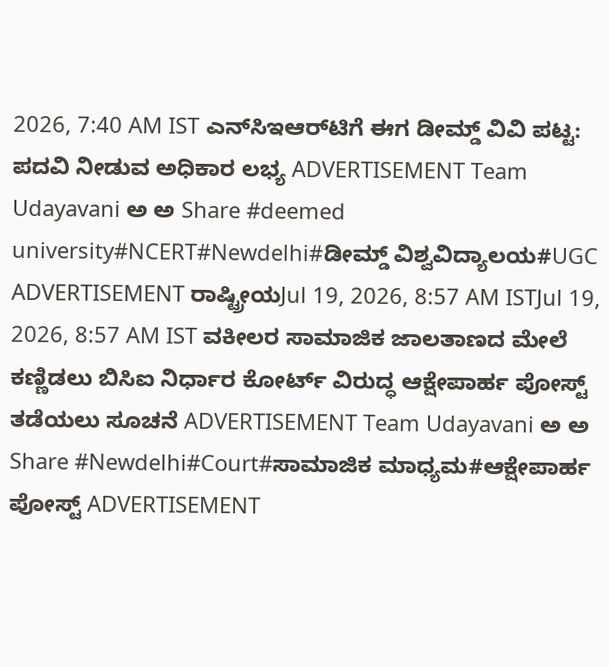2026, 7:40 AM IST ಎನ್‌ಸಿಇಆರ್‌ಟಿಗೆ ಈಗ ಡೀಮ್ಡ್‌ ವಿವಿ ಪಟ್ಟ: ಪದವಿ ನೀಡುವ ಅಧಿಕಾರ ಲಭ್ಯ ADVERTISEMENT Team Udayavani ಅ ಅ Share #deemed university#NCERT#Newdelhi#ಡೀಮ್ಡ್‌ ವಿಶ್ವವಿದ್ಯಾಲಯ#UGC ADVERTISEMENT ರಾಷ್ಟ್ರೀಯJul 19, 2026, 8:57 AM ISTJul 19, 2026, 8:57 AM IST ವಕೀಲರ ಸಾಮಾಜಿಕ ಜಾಲತಾಣದ ಮೇಲೆ ಕಣ್ಣಿಡಲು ಬಿಸಿಐ ನಿರ್ಧಾರ ಕೋರ್ಟ್‌ ವಿರುದ್ಧ ಆಕ್ಷೇಪಾರ್ಹ ಪೋಸ್ಟ್‌ ತಡೆಯಲು ಸೂಚನೆ ADVERTISEMENT Team Udayavani ಅ ಅ Share #Newdelhi#Court#ಸಾಮಾಜಿಕ ಮಾಧ್ಯಮ#ಆಕ್ಷೇಪಾರ್ಹ ಪೋಸ್ಟ್‌ ADVERTISEMENT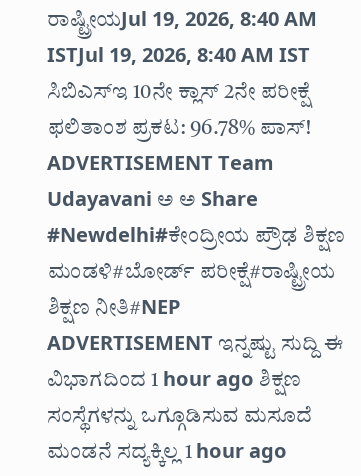ರಾಷ್ಟ್ರೀಯJul 19, 2026, 8:40 AM ISTJul 19, 2026, 8:40 AM IST ಸಿಬಿಎಸ್‌ಇ 10ನೇ ಕ್ಲಾಸ್‌ 2ನೇ ಪರೀಕ್ಷೆ ಫಲಿತಾಂಶ ಪ್ರಕಟ: 96.78% ಪಾಸ್‌! ADVERTISEMENT Team Udayavani ಅ ಅ Share #Newdelhi#ಕೇಂದ್ರೀಯ ಪ್ರೌಢ ಶಿಕ್ಷಣ ಮಂಡಳಿ#ಬೋರ್ಡ್‌ ಪರೀಕ್ಷೆ#ರಾಷ್ಟ್ರೀಯ ಶಿಕ್ಷಣ ನೀತಿ#NEP ADVERTISEMENT ಇನ್ನಷ್ಟು ಸುದ್ದಿ ಈ ವಿಭಾಗದಿಂದ 1 hour ago ಶಿಕ್ಷಣ ಸಂಸ್ಥೆಗಳನ್ನು ಒಗ್ಗೂಡಿಸುವ ಮಸೂದೆ ಮಂಡನೆ ಸದ್ಯಕ್ಕಿಲ್ಲ 1 hour ago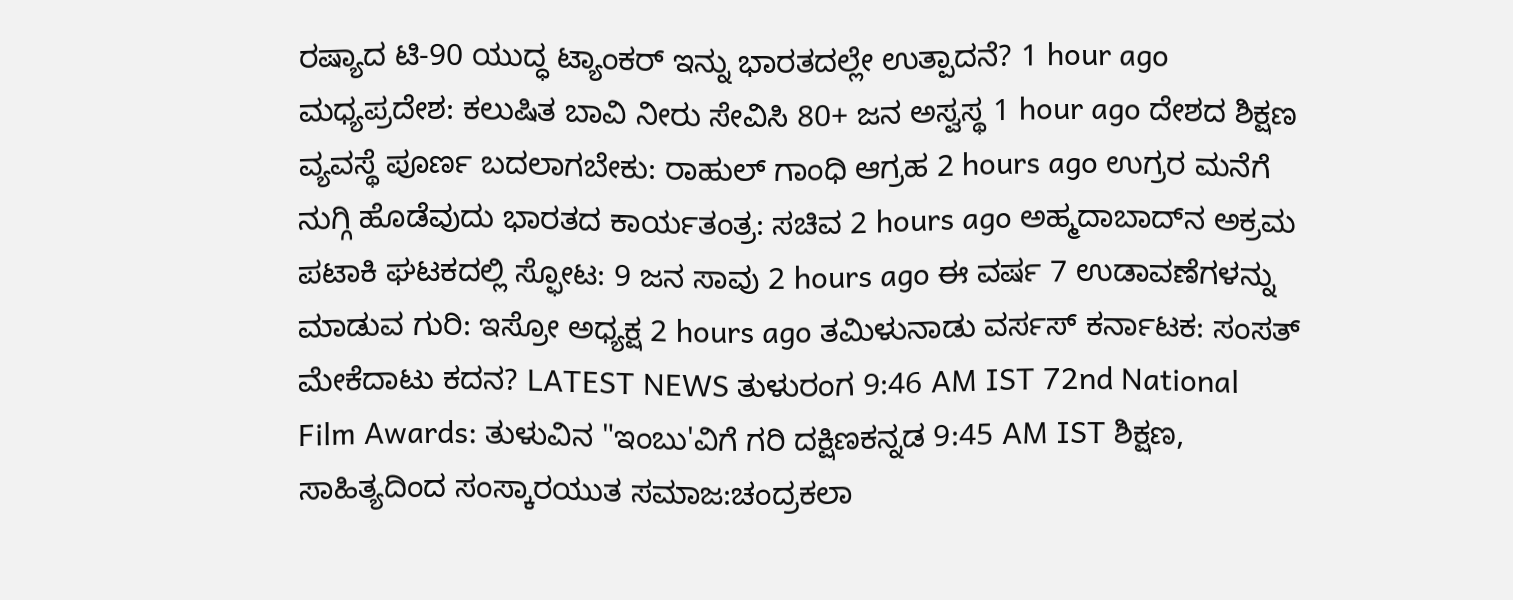ರಷ್ಯಾದ ಟಿ-90 ಯುದ್ಧ ಟ್ಯಾಂಕರ್‌ ಇನ್ನು ಭಾರತದಲ್ಲೇ ಉತ್ಪಾದನೆ? 1 hour ago ಮಧ್ಯಪ್ರದೇಶ: ಕಲುಷಿತ ಬಾವಿ ನೀರು ಸೇವಿಸಿ 80+ ಜನ ಅಸ್ವಸ್ಥ 1 hour ago ದೇಶದ ಶಿಕ್ಷಣ ವ್ಯವಸ್ಥೆ ಪೂರ್ಣ ಬದಲಾಗಬೇಕು: ರಾಹುಲ್‌ ಗಾಂಧಿ ಆಗ್ರಹ 2 hours ago ಉಗ್ರರ ಮನೆಗೆ ನುಗ್ಗಿ ಹೊಡೆವುದು ಭಾರತದ ಕಾರ್ಯತಂತ್ರ: ಸಚಿವ 2 hours ago ಅಹ್ಮದಾಬಾದ್‌ನ ಅಕ್ರಮ ಪಟಾಕಿ ಘಟಕದಲ್ಲಿ ಸ್ಫೋಟ: 9 ಜನ ಸಾವು 2 hours ago ಈ ವರ್ಷ 7 ಉಡಾವಣೆಗಳನ್ನು ಮಾಡುವ ಗುರಿ: ಇಸ್ರೋ ಅಧ್ಯಕ್ಷ 2 hours ago ತಮಿಳುನಾಡು ವರ್ಸಸ್ ಕರ್ನಾಟಕ: ಸಂಸತ್‌ ಮೇಕೆದಾಟು ಕದನ? LATEST NEWS ತುಳುರಂಗ 9:46 AM IST 72nd National Film Awards: ತುಳುವಿನ "ಇಂಬು'ವಿಗೆ ಗರಿ ದಕ್ಷಿಣಕನ್ನಡ 9:45 AM IST ಶಿಕ್ಷಣ, ಸಾಹಿತ್ಯದಿಂದ ಸಂಸ್ಕಾರಯುತ ಸಮಾಜ:ಚಂದ್ರಕಲಾ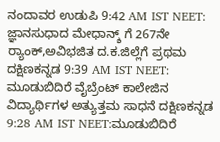ನಂದಾವರ ಉಡುಪಿ 9:42 AM IST NEET: ಜ್ಞಾನಸುಧಾದ ಮೇಧಾನ್ಶ್ ಗೆ 267ನೇ ರ್‍ಯಾಂಕ್‌,ಅವಿಭಜಿತ ದ.ಕ.ಜಿಲ್ಲೆಗೆ ಪ್ರಥಮ ದಕ್ಷಿಣಕನ್ನಡ 9:39 AM IST NEET: ಮೂಡುಬಿದಿರೆ ವೈಬ್ರೆಂಟ್‌ ಕಾಲೇಜಿನ ವಿದ್ಯಾರ್ಥಿಗಳ ಅತ್ಯುತ್ತಮ ಸಾಧನೆ ದಕ್ಷಿಣಕನ್ನಡ 9:28 AM IST NEET:ಮೂಡುಬಿದಿರೆ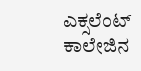ಎಕ್ಸಲೆಂಟ್‌ ಕಾಲೇಜಿನ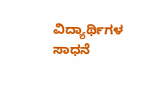ವಿದ್ಯಾರ್ಥಿಗಳ ಸಾಧನೆ